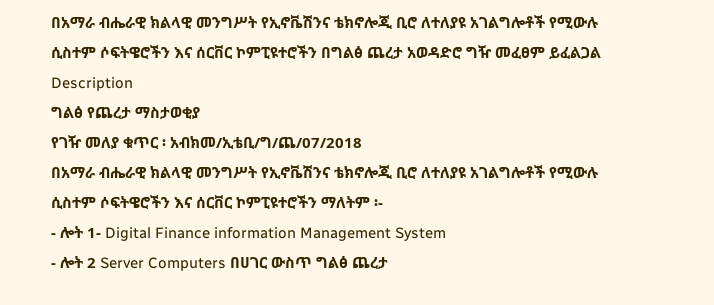በአማራ ብሔራዊ ክልላዊ መንግሥት የኢኖቬሽንና ቴክኖሎጂ ቢሮ ለተለያዩ አገልግሎቶች የሚውሉ ሲስተም ሶፍትዌሮችን እና ሰርቨር ኮምፒዩተሮችን በግልፅ ጨረታ አወዳድሮ ግዥ መፈፀም ይፈልጋል
Description
ግልፅ የጨረታ ማስታወቂያ
የገዥ መለያ ቁጥር ፡ አብክመ/ኢቴቢ/ግ/ጨ/07/2018
በአማራ ብሔራዊ ክልላዊ መንግሥት የኢኖቬሽንና ቴክኖሎጂ ቢሮ ለተለያዩ አገልግሎቶች የሚውሉ ሲስተም ሶፍትዌሮችን እና ሰርቨር ኮምፒዩተሮችን ማለትም ፡-
- ሎት 1- Digital Finance information Management System
- ሎት 2 Server Computers በሀገር ውስጥ ግልፅ ጨረታ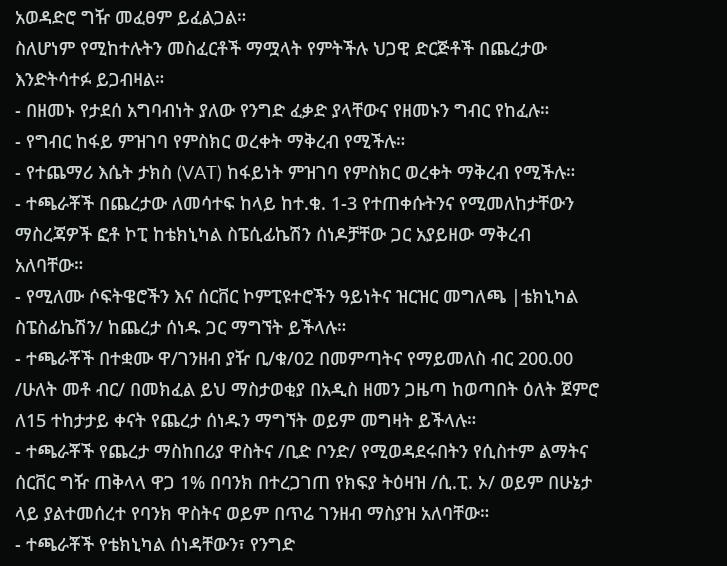አወዳድሮ ግዥ መፈፀም ይፈልጋል።
ስለሆነም የሚከተሉትን መስፈርቶች ማሟላት የምትችሉ ህጋዊ ድርጅቶች በጨረታው እንድትሳተፉ ይጋብዛል።
- በዘመኑ የታደሰ አግባብነት ያለው የንግድ ፈቃድ ያላቸውና የዘመኑን ግብር የከፈሉ።
- የግብር ከፋይ ምዝገባ የምስክር ወረቀት ማቅረብ የሚችሉ።
- የተጨማሪ እሴት ታክስ (VAT) ከፋይነት ምዝገባ የምስክር ወረቀት ማቅረብ የሚችሉ።
- ተጫራቾች በጨረታው ለመሳተፍ ከላይ ከተ.ቁ. 1-3 የተጠቀሱትንና የሚመለከታቸውን ማስረጃዎች ፎቶ ኮፒ ከቴክኒካል ስፔሲፊኬሽን ሰነዶቻቸው ጋር አያይዘው ማቅረብ አለባቸው።
- የሚለሙ ሶፍትዌሮችን እና ሰርቨር ኮምፒዩተሮችን ዓይነትና ዝርዝር መግለጫ |ቴክኒካል ስፔስፊኬሽን/ ከጨረታ ሰነዱ ጋር ማግኘት ይችላሉ።
- ተጫራቾች በተቋሙ ዋ/ገንዘብ ያዥ ቢ/ቁ/02 በመምጣትና የማይመለስ ብር 200.00 /ሁለት መቶ ብር/ በመክፈል ይህ ማስታወቂያ በአዲስ ዘመን ጋዜጣ ከወጣበት ዕለት ጀምሮ ለ15 ተከታታይ ቀናት የጨረታ ሰነዱን ማግኘት ወይም መግዛት ይችላሉ።
- ተጫራቾች የጨረታ ማስከበሪያ ዋስትና /ቢድ ቦንድ/ የሚወዳደሩበትን የሲስተም ልማትና ሰርቨር ግዥ ጠቅላላ ዋጋ 1% በባንክ በተረጋገጠ የክፍያ ትዕዛዝ /ሲ.ፒ. ኦ/ ወይም በሁኔታ ላይ ያልተመሰረተ የባንክ ዋስትና ወይም በጥሬ ገንዘብ ማስያዝ አለባቸው።
- ተጫራቾች የቴክኒካል ሰነዳቸውን፣ የንግድ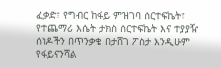ፈቃድ፣ የግብር ከፋይ ምዝገባ ሰርተፍኬት፣ የተጨማሪ እሴት ታክስ ሰርተፍኬት እና ተያያዥ ሰነዶችን በጥንቃቄ በታሸገ ፖስታ እንዲሁም የፋይናንሻል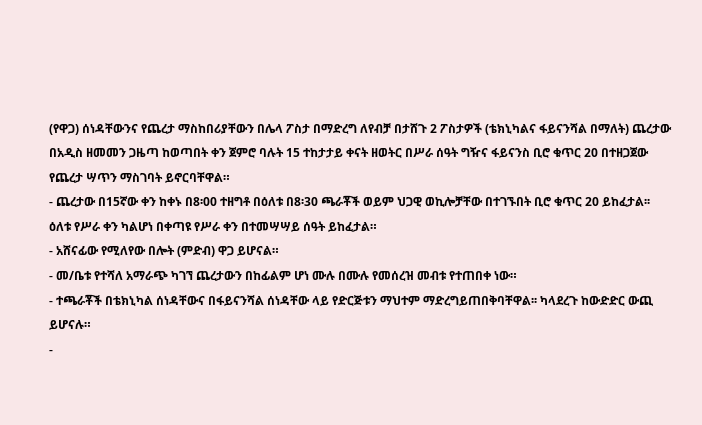(የዋጋ) ሰነዳቸውንና የጨረታ ማስከበሪያቸውን በሌላ ፖስታ በማድረግ ለየብቻ በታሸጉ 2 ፖስታዎች (ቴክኒካልና ፋይናንሻል በማለት) ጨረታው በአዲስ ዘመመን ጋዜጣ ከወጣበት ቀን ጀምሮ ባሉት 15 ተከታታይ ቀናት ዘወትር በሥራ ሰዓት ግዥና ፋይናንስ ቢሮ ቁጥር 20 በተዘጋጀው የጨረታ ሣጥን ማስገባት ይኖርባቸዋል።
- ጨረታው በ15ኛው ቀን ከቀኑ በ8፡00 ተዘግቶ በዕለቱ በ8፡30 ጫራቾች ወይም ህጋዊ ወኪሎቻቸው በተገኙበት ቢሮ ቁጥር 20 ይከፈታል፡፡ ዕለቱ የሥራ ቀን ካልሆነ በቀጣዩ የሥራ ቀን በተመሣሣይ ሰዓት ይከፈታል።
- አሸናፊው የሚለየው በሎት (ምድብ) ዋጋ ይሆናል።
- መ/ቤቱ የተሻለ አማራጭ ካገኘ ጨረታውን በከፊልም ሆነ ሙሉ በሙሉ የመሰረዝ መብቱ የተጠበቀ ነው።
- ተጫራቾች በቴክኒካል ሰነዳቸውና በፋይናንሻል ሰነዳቸው ላይ የድርጅቱን ማህተም ማድረግይጠበቅባቸዋል፡፡ ካላደረጉ ከውድድር ውጪ ይሆናሉ።
-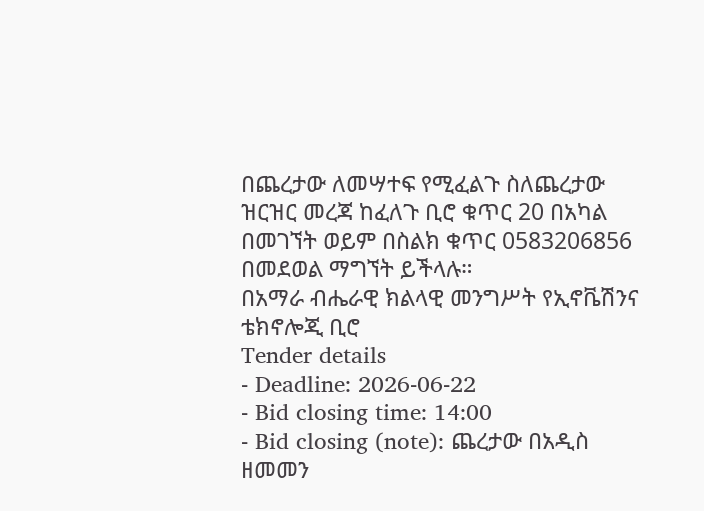በጨረታው ለመሣተፍ የሚፈልጉ ስለጨረታው ዝርዝር መረጃ ከፈለጉ ቢሮ ቁጥር 20 በአካል በመገኘት ወይም በስልክ ቁጥር 0583206856 በመደወል ማግኘት ይችላሉ።
በአማራ ብሔራዊ ክልላዊ መንግሥት የኢኖቬሽንና ቴክኖሎጂ ቢሮ
Tender details
- Deadline: 2026-06-22
- Bid closing time: 14:00
- Bid closing (note): ጨረታው በአዲስ ዘመመን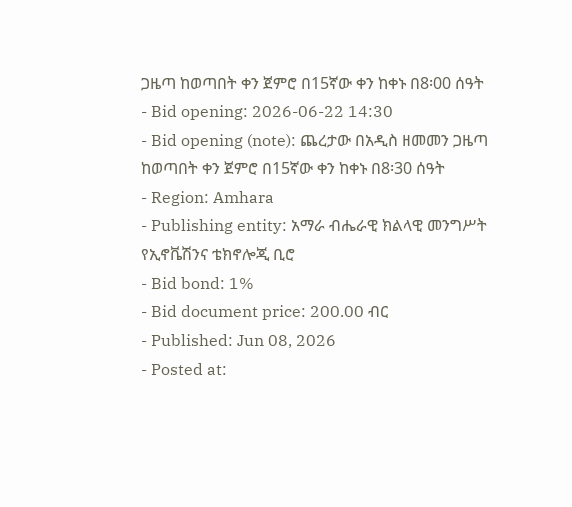ጋዜጣ ከወጣበት ቀን ጀምሮ በ15ኛው ቀን ከቀኑ በ8፡00 ሰዓት
- Bid opening: 2026-06-22 14:30
- Bid opening (note): ጨረታው በአዲስ ዘመመን ጋዜጣ ከወጣበት ቀን ጀምሮ በ15ኛው ቀን ከቀኑ በ8፡30 ሰዓት
- Region: Amhara
- Publishing entity: አማራ ብሔራዊ ክልላዊ መንግሥት የኢኖቬሽንና ቴክኖሎጂ ቢሮ
- Bid bond: 1%
- Bid document price: 200.00 ብር
- Published: Jun 08, 2026
- Posted at: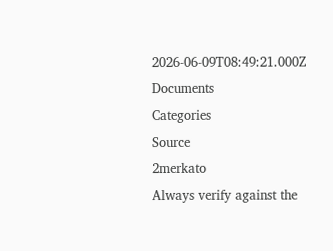2026-06-09T08:49:21.000Z
Documents
Categories
Source
2merkato
Always verify against the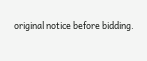original notice before bidding.